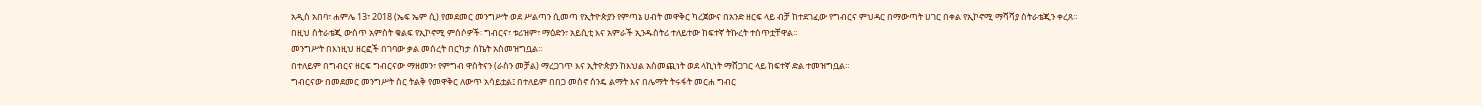አዲስ አበባ፣ ሐምሌ 13፣ 2018 (ኤፍ ኤም ሲ) የመደመር መንግሥት ወደ ሥልጣን ሲመጣ የኢትዮጵያን የምጣኔ ሀብት መዋቅር ካረጀውና በአንድ ዘርፍ ላይ ብቻ ከተደገፈው የግብርና ምህዳር በማውጣት ሀገር በቀል የኢኮኖሚ ማሻሻያ ስትራቴጂን ቀረጸ።
በዚህ ስትራቴጂ ውስጥ አምስት ቁልፍ የኢኮኖሚ ምሰሶዎች፡ ግብርና፣ ቱሪዝም፣ ማዕድን፣ አይሲቲ እና አምራች ኢንዱስትሪ ተለይተው ከፍተኛ ትኩረት ተሰጥቷቸዋል።
መንግሥት በእነዚህ ዘርፎች በገባው ቃል መሰረት በርካታ ስኬት አስመዝግቧል።
በተለይም በግብርና ዘርፍ ግብርናው ማዘመን፣ የምግብ ዋስትናን (ራስን መቻል) ማረጋገጥ እና ኢትዮጵያን ከእህል አስመጪነት ወደ ላኪነት ማሸጋገር ላይ ከፍተኛ ድል ተመዝግቧል።
ግብርናው በመደመር መንግሥት ስር ትልቅ የመዋቅር ለውጥ አሳይቷል፤ በተለይም በበጋ መስኖ ስንዴ ልማት እና በሌማት ትሩፋት መርሐ ግብር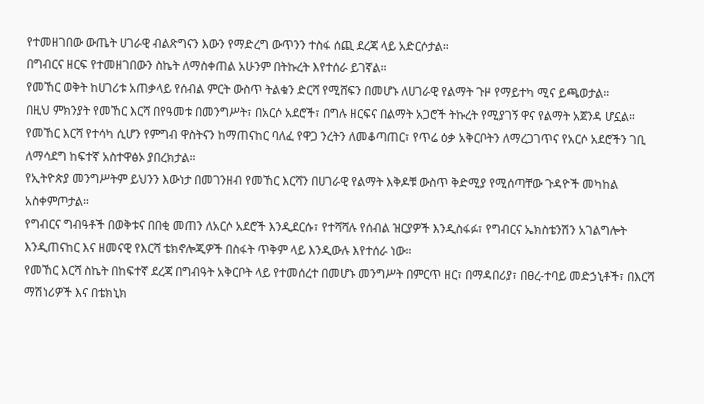የተመዘገበው ውጤት ሀገራዊ ብልጽግናን እውን የማድረግ ውጥንን ተስፋ ሰጪ ደረጃ ላይ አድርሶታል።
በግብርና ዘርፍ የተመዘገበውን ስኬት ለማስቀጠል አሁንም በትኩረት እየተሰራ ይገኛል።
የመኸር ወቅት ከሀገሪቱ አጠቃላይ የሰብል ምርት ውስጥ ትልቁን ድርሻ የሚሸፍን በመሆኑ ለሀገራዊ የልማት ጉዞ የማይተካ ሚና ይጫወታል።
በዚህ ምክንያት የመኸር እርሻ በየዓመቱ በመንግሥት፣ በአርሶ አደሮች፣ በግሉ ዘርፍና በልማት አጋሮች ትኩረት የሚያገኝ ዋና የልማት አጀንዳ ሆኗል።
የመኸር እርሻ የተሳካ ሲሆን የምግብ ዋስትናን ከማጠናከር ባለፈ የዋጋ ንረትን ለመቆጣጠር፣ የጥሬ ዕቃ አቅርቦትን ለማረጋገጥና የአርሶ አደሮችን ገቢ ለማሳደግ ከፍተኛ አስተዋፅኦ ያበረክታል።
የኢትዮጵያ መንግሥትም ይህንን እውነታ በመገንዘብ የመኸር እርሻን በሀገራዊ የልማት እቅዶቹ ውስጥ ቅድሚያ የሚሰጣቸው ጉዳዮች መካከል አስቀምጦታል።
የግብርና ግብዓቶች በወቅቱና በበቂ መጠን ለአርሶ አደሮች እንዲደርሱ፣ የተሻሻሉ የሰብል ዝርያዎች እንዲስፋፉ፣ የግብርና ኤክስቴንሽን አገልግሎት እንዲጠናከር እና ዘመናዊ የእርሻ ቴክኖሎጂዎች በስፋት ጥቅም ላይ እንዲውሉ እየተሰራ ነው።
የመኸር እርሻ ስኬት በከፍተኛ ደረጃ በግብዓት አቅርቦት ላይ የተመሰረተ በመሆኑ መንግሥት በምርጥ ዘር፣ በማዳበሪያ፣ በፀረ-ተባይ መድኃኒቶች፣ በእርሻ ማሽነሪዎች እና በቴክኒክ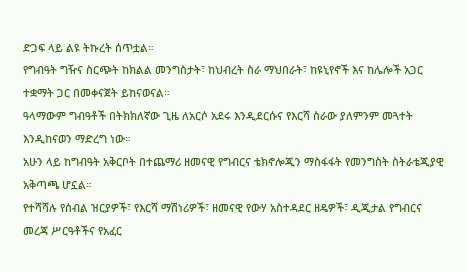ድጋፍ ላይ ልዩ ትኩረት ሰጥቷል።
የግብዓት ግዥና ስርጭት ከክልል መንግስታት፣ ከህብረት ስራ ማህበራት፣ ከዩኒየኖች እና ከሌሎች አጋር ተቋማት ጋር በመቀናጀት ይከናወናል።
ዓላማውም ግብዓቶች በትክክለኛው ጊዜ ለአርሶ አደሩ እንዲደርሱና የእርሻ ስራው ያለምንም መጓተት እንዲከናወን ማድረግ ነው።
አሁን ላይ ከግብዓት አቅርቦት በተጨማሪ ዘመናዊ የግብርና ቴክኖሎጂን ማስፋፋት የመንግስት ስትራቴጂያዊ አቅጣጫ ሆኗል።
የተሻሻሉ የሰብል ዝርያዎች፣ የእርሻ ማሽነሪዎች፣ ዘመናዊ የውሃ አስተዳደር ዘዴዎች፣ ዲጂታል የግብርና መረጃ ሥርዓቶችና የአፈር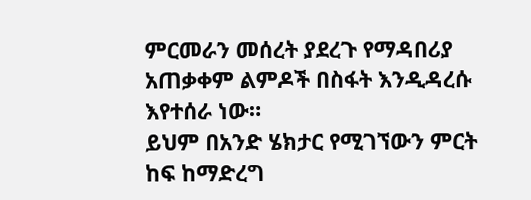ምርመራን መሰረት ያደረጉ የማዳበሪያ አጠቃቀም ልምዶች በስፋት እንዲዳረሱ እየተሰራ ነው።
ይህም በአንድ ሄክታር የሚገኘውን ምርት ከፍ ከማድረግ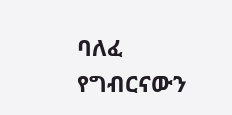ባለፈ የግብርናውን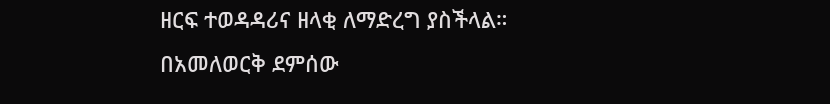ዘርፍ ተወዳዳሪና ዘላቂ ለማድረግ ያስችላል።
በአመለወርቅ ደምሰው